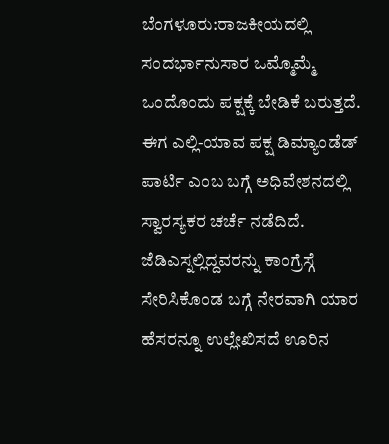ಬೆಂಗಳೂರು:ರಾಜಕೀಯದಲ್ಲಿ ಸಂದರ್ಭಾನುಸಾರ ಒಮ್ಮೊಮ್ಮೆ ಒಂದೊಂದು ಪಕ್ಷಕ್ಕೆ ಬೇಡಿಕೆ ಬರುತ್ತದೆ. ಈಗ ಎಲ್ಲಿ-ಯಾವ ಪಕ್ಷ ಡಿಮ್ಯಾಂಡೆಡ್ ಪಾರ್ಟಿ ಎಂಬ ಬಗ್ಗೆ ಅಧಿವೇಶನದಲ್ಲಿ ಸ್ವಾರಸ್ಯಕರ ಚರ್ಚೆ ನಡೆದಿದೆ. ಜೆಡಿಎಸ್ನಲ್ಲಿದ್ದವರನ್ನು ಕಾಂಗ್ರೆಸ್ಗೆ ಸೇರಿಸಿಕೊಂಡ ಬಗ್ಗೆ ನೇರವಾಗಿ ಯಾರ ಹೆಸರನ್ನೂ ಉಲ್ಲೇಖಿಸದೆ ಊರಿನ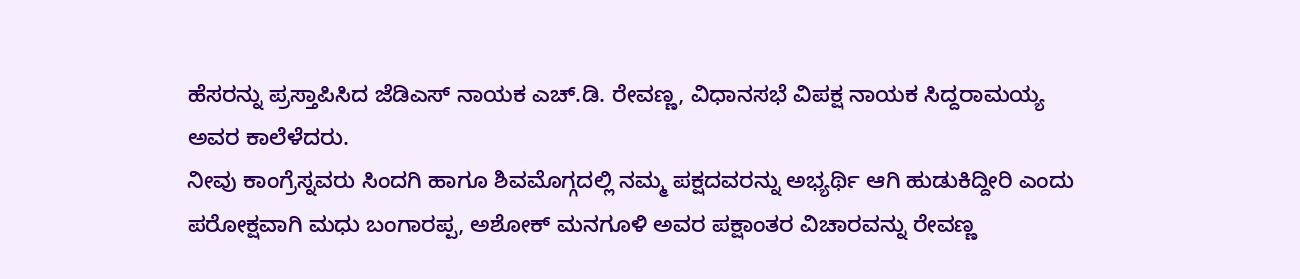ಹೆಸರನ್ನು ಪ್ರಸ್ತಾಪಿಸಿದ ಜೆಡಿಎಸ್ ನಾಯಕ ಎಚ್.ಡಿ. ರೇವಣ್ಣ, ವಿಧಾನಸಭೆ ವಿಪಕ್ಷ ನಾಯಕ ಸಿದ್ದರಾಮಯ್ಯ ಅವರ ಕಾಲೆಳೆದರು.
ನೀವು ಕಾಂಗ್ರೆಸ್ನವರು ಸಿಂದಗಿ ಹಾಗೂ ಶಿವಮೊಗ್ಗದಲ್ಲಿ ನಮ್ಮ ಪಕ್ಷದವರನ್ನು ಅಭ್ಯರ್ಥಿ ಆಗಿ ಹುಡುಕಿದ್ದೀರಿ ಎಂದು ಪರೋಕ್ಷವಾಗಿ ಮಧು ಬಂಗಾರಪ್ಪ, ಅಶೋಕ್ ಮನಗೂಳಿ ಅವರ ಪಕ್ಷಾಂತರ ವಿಚಾರವನ್ನು ರೇವಣ್ಣ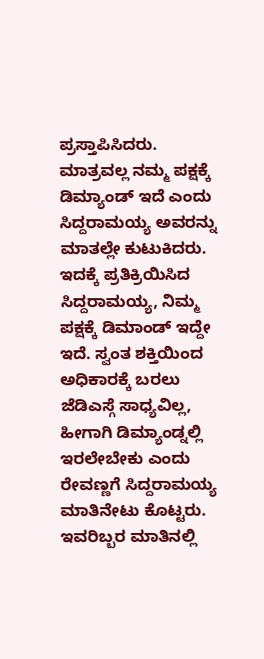ಪ್ರಸ್ತಾಪಿಸಿದರು. ಮಾತ್ರವಲ್ಲ ನಮ್ಮ ಪಕ್ಷಕ್ಕೆ ಡಿಮ್ಯಾಂಡ್ ಇದೆ ಎಂದು ಸಿದ್ದರಾಮಯ್ಯ ಅವರನ್ನು ಮಾತಲ್ಲೇ ಕುಟುಕಿದರು.
ಇದಕ್ಕೆ ಪ್ರತಿಕ್ರಿಯಿಸಿದ ಸಿದ್ದರಾಮಯ್ಯ, ನಿಮ್ಮ ಪಕ್ಷಕ್ಕೆ ಡಿಮಾಂಡ್ ಇದ್ದೇ ಇದೆ. ಸ್ವಂತ ಶಕ್ತಿಯಿಂದ ಅಧಿಕಾರಕ್ಕೆ ಬರಲು ಜೆಡಿಎಸ್ಗೆ ಸಾಧ್ಯವಿಲ್ಲ, ಹೀಗಾಗಿ ಡಿಮ್ಯಾಂಡ್ನಲ್ಲಿ ಇರಲೇಬೇಕು ಎಂದು ರೇವಣ್ಣಗೆ ಸಿದ್ದರಾಮಯ್ಯ ಮಾತಿನೇಟು ಕೊಟ್ಟರು. ಇವರಿಬ್ಬರ ಮಾತಿನಲ್ಲಿ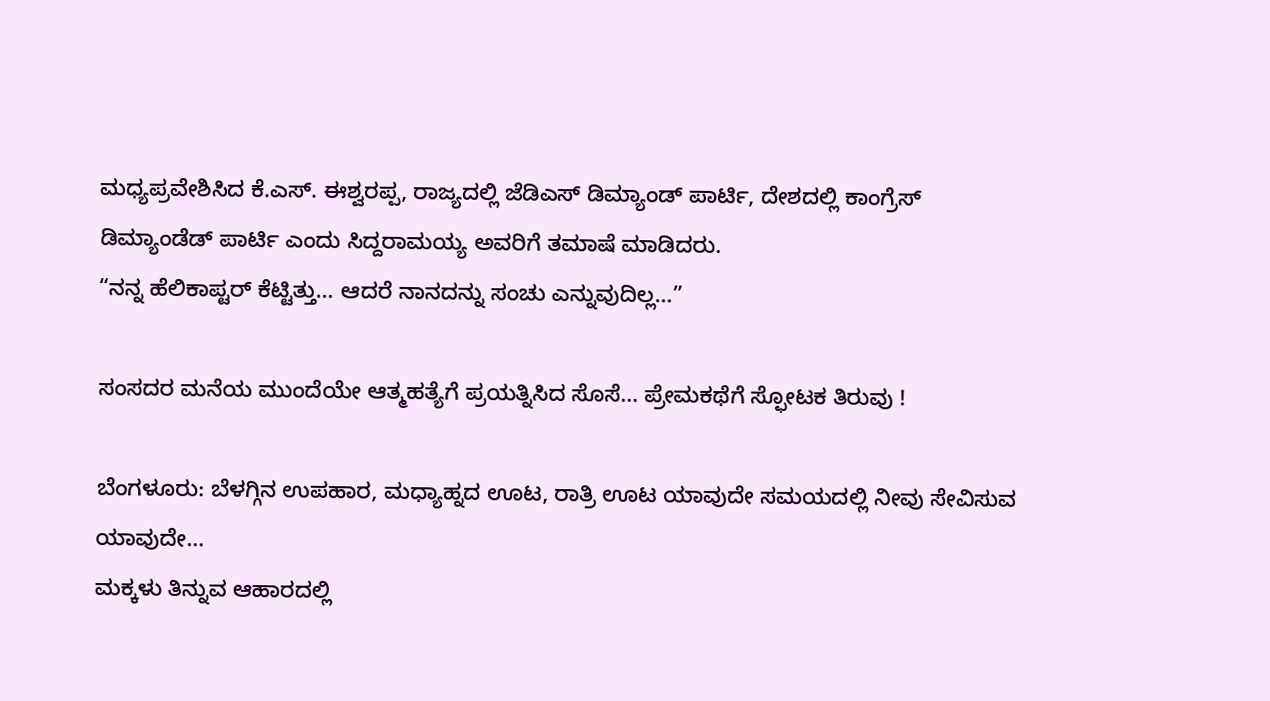ಮಧ್ಯಪ್ರವೇಶಿಸಿದ ಕೆ.ಎಸ್. ಈಶ್ವರಪ್ಪ, ರಾಜ್ಯದಲ್ಲಿ ಜೆಡಿಎಸ್ ಡಿಮ್ಯಾಂಡ್ ಪಾರ್ಟಿ, ದೇಶದಲ್ಲಿ ಕಾಂಗ್ರೆಸ್ ಡಿಮ್ಯಾಂಡೆಡ್ ಪಾರ್ಟಿ ಎಂದು ಸಿದ್ದರಾಮಯ್ಯ ಅವರಿಗೆ ತಮಾಷೆ ಮಾಡಿದರು.
“ನನ್ನ ಹೆಲಿಕಾಪ್ಟರ್ ಕೆಟ್ಟಿತ್ತು… ಆದರೆ ನಾನದನ್ನು ಸಂಚು ಎನ್ನುವುದಿಲ್ಲ…”

ಸಂಸದರ ಮನೆಯ ಮುಂದೆಯೇ ಆತ್ಮಹತ್ಯೆಗೆ ಪ್ರಯತ್ನಿಸಿದ ಸೊಸೆ… ಪ್ರೇಮಕಥೆಗೆ ಸ್ಫೋಟಕ ತಿರುವು !

ಬೆಂಗಳೂರು: ಬೆಳಗ್ಗಿನ ಉಪಹಾರ, ಮಧ್ಯಾಹ್ನದ ಊಟ, ರಾತ್ರಿ ಊಟ ಯಾವುದೇ ಸಮಯದಲ್ಲಿ ನೀವು ಸೇವಿಸುವ ಯಾವುದೇ…
ಮಕ್ಕಳು ತಿನ್ನುವ ಆಹಾರದಲ್ಲಿ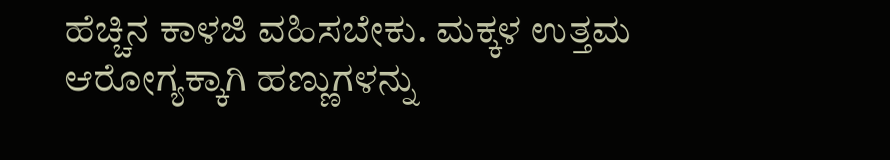ಹೆಚ್ಚಿನ ಕಾಳಜಿ ವಹಿಸಬೇಕು. ಮಕ್ಕಳ ಉತ್ತಮ ಆರೋಗ್ಯಕ್ಕಾಗಿ ಹಣ್ಣುಗಳನ್ನು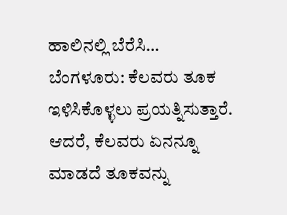ಹಾಲಿನಲ್ಲಿ ಬೆರೆಸಿ…
ಬೆಂಗಳೂರು: ಕೆಲವರು ತೂಕ ಇಳಿಸಿಕೊಳ್ಳಲು ಪ್ರಯತ್ನಿಸುತ್ತಾರೆ. ಆದರೆ, ಕೆಲವರು ಏನನ್ನೂ ಮಾಡದೆ ತೂಕವನ್ನು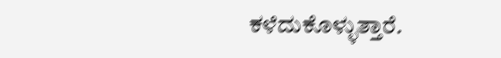ಕಳೆದುಕೊಳ್ಳುತ್ತಾರೆ.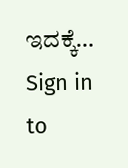ಇದಕ್ಕೆ…
Sign in to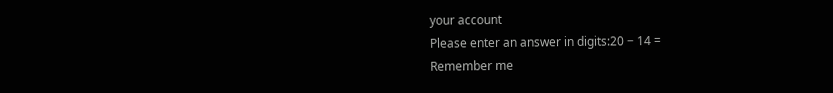your account
Please enter an answer in digits:20 − 14 =
Remember me